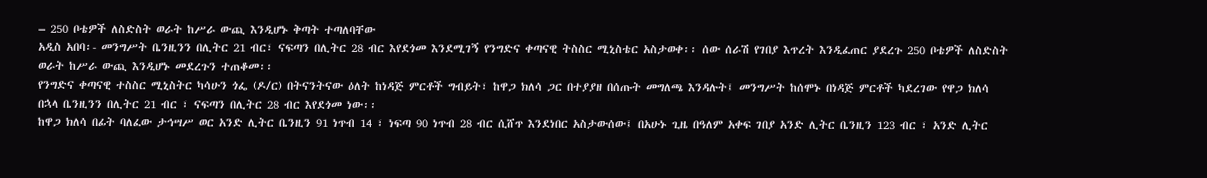– 250 ቦቴዎች ለስድስት ወራት ከሥራ ውጪ እንዲሆኑ ቅጣት ተጣለባቸው
አዲስ አበባ፡- መንግሥት ቤንዚንን በሊትር 21 ብር፣ ናፍጣን በሊትር 28 ብር እየደጎመ እንደሚገኝ የንግድና ቀጣናዊ ትስስር ሚኒስቴር አስታወቀ፡፡ ሰው ሰራሽ የገበያ እጥረት እንዲፈጠር ያደረጉ 250 ቦቴዎች ለስድስት ወራት ከሥራ ውጪ እንዲሆኑ መደረጉን ተጠቆመ፡፡
የንግድና ቀጣናዊ ተስስር ሚኒስትር ካሳሁን ጎፌ (ዶ/ር) በትናንትናው ዕለት ከነዳጅ ምርቶች ግብይት፣ ከዋጋ ክለሳ ጋር በተያያዘ በሰጡት መግለጫ እንዳሉት፤ መንግሥት ከሰሞኑ በነዳጅ ምርቶች ካደረገው የዋጋ ክለሳ በኋላ ቤንዚንን በሊትር 21 ብር ፣ ናፍጣን በሊትር 28 ብር እየደጎመ ነው፡፡
ከዋጋ ክለሳ በፊት ባለፈው ታኅሣሥ ወር አንድ ሊትር ቤንዚን 91 ነጥብ 14 ፣ ነፍጣ 90 ነጥብ 28 ብር ሲሸጥ እንደነበር አስታውሰው፤ በአሁኑ ጊዜ በዓለም አቀፍ ገበያ አንድ ሊትር ቤንዚን 123 ብር ፣ አንድ ሊትር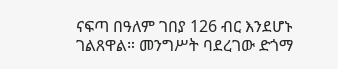ናፍጣ በዓለም ገበያ 126 ብር እንደሆኑ ገልጸዋል። መንግሥት ባደረገው ድጎማ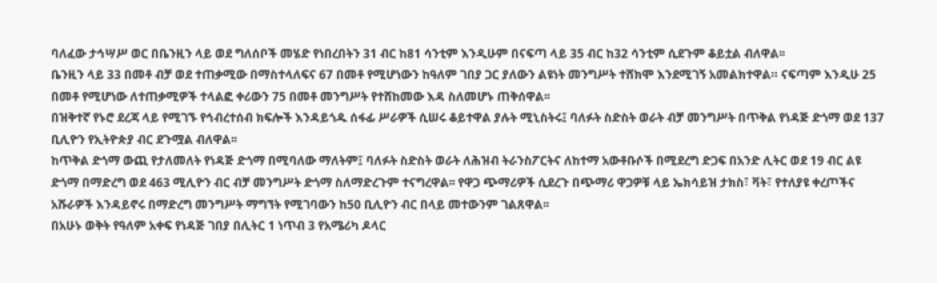ባለፈው ታኅሣሥ ወር በቤንዚን ላይ ወደ ግለሰቦች መሄድ የነበረበትን 31 ብር ከ81 ሳንቲም እንዲሁም በናፍጣ ላይ 35 ብር ከ32 ሳንቲም ሲደጉም ቆይቷል ብለዋል፡፡
ቤንዚን ላይ 33 በመቶ ብቻ ወደ ተጠቃሚው በማስተላለፍና 67 በመቶ የሚሆነውን ከዓለም ገበያ ጋር ያለውን ልዩነት መንግሥት ተሸክሞ እንደሚገኝ አመልክተዋል። ናፍጣም እንዲሁ 25 በመቶ የሚሆነው ለተጠቃሚዎች ተላልፎ ቀሪውን 75 በመቶ መንግሥት የተሸከመው እዳ ስለመሆኑ ጠቅሰዋል፡፡
በዝቅተኛ የኑሮ ደረጃ ላይ የሚገኙ የኅብረተሰብ ክፍሎች እንዳይጎዱ ሰፋፊ ሥራዎች ሲሠሩ ቆይተዋል ያሉት ሚኒስትሩ፤ ባለፉት ስድስት ወራት ብቻ መንግሥት በጥቅል የነዳጅ ድጎማ ወደ 137 ቢሊዮን የኢትዮጵያ ብር ደጉሟል ብለዋል፡፡
ከጥቅል ድጎማ ውጪ የታለመለት የነዳጅ ድጎማ በሚባለው ማለትም፤ ባለፉት ስድስት ወራት ለሕዝብ ትራንስፖርትና ለከተማ አውቶቡሶች በሚደረግ ድጋፍ በአንድ ሊትር ወደ 19 ብር ልዩ ድጎማ በማድረግ ወደ 463 ሚሊዮን ብር ብቻ መንግሥት ድጎማ ስለማድረጉም ተናግረዋል፡፡ የዋጋ ጭማሪዎች ሲደረጉ በጭማሪ ዋጋዎቹ ላይ ኤክሳይዝ ታክስ፣ ቫት፣ የተለያዩ ቀረጦችና አሹራዎች እንዳይኖሩ በማድረግ መንግሥት ማግኘት የሚገባውን ከ50 ቢሊዮን ብር በላይ መተውንም ገልጸዋል፡፡
በአሁኑ ወቅት የዓለም አቀፍ የነዳጅ ገበያ በሊትር 1 ነጥብ 3 የአሜሪካ ዶላር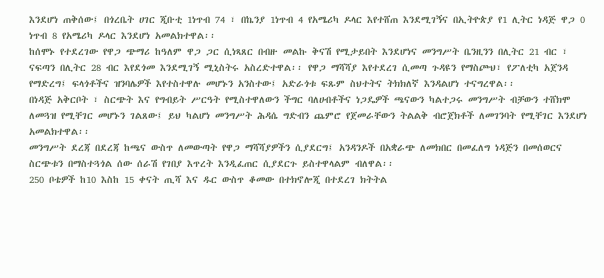እንደሆነ ጠቅሰው፤ በጎረቤት ሀገር ጂቡቲ 1ነጥብ 74 ፣ በኬንያ 1ነጥብ 4 የአሜሪካ ዶላር እየተሸጠ እንደሚገኝና በኢትዮጵያ የ1 ሊትር ነዳጅ ዋጋ 0 ነጥብ 8 የአሜሪካ ዶላር እንደሆነ አመልክተዋል፡፡
ከሰሞኑ የተደረገው የዋጋ ጭማሪ ከዓለም ዋጋ ጋር ሲነጻጸር በብዙ መልኩ ቅናሽ የሚታይበት እንደሆነና መንግሥት ቤንዚንን በሊትር 21 ብር ፣ ናፍጣን በሊትር 28 ብር እየደጎመ እንደሚገኝ ሚኒስትሩ አስረድተዋል፡፡ የዋጋ ማሻሻያ እየተደረገ ሲመጣ ጉዳዩን የማስጮህ፣ የፖለቲካ አጀንዳ የማድረግ፤ ፍላጎቶችና ዝንባሌዎች እየተስተዋሉ መሆኑን አንስተው፤ አድራጎቱ ፍጹም ስህተትና ትክክለኛ እንዳልሆነ ተናግረዋል፡፡
በነዳጅ አቅርቦት ፣ ስርጭት እና የግብይት ሥርዓት የሚስተዋለውን ችግር ባለሀብቶችና ነጋዴዎች ጫናውን ካልተጋሩ መንግሥት ብቻውን ተሸክሞ ለመጓዝ የሚቸገር መሆኑን ገልጸው፤ ይህ ካልሆነ መንግሥት ሕዳሴ ግድብን ጨምሮ የጀመራቸውን ትልልቅ ብሮጀክቶች ለመገንባት የሚቸገር እንደሆነ አመልክተዋል፡፡
መንግሥት ደረጃ በደረጃ ከጫና ውስጥ ለመውጣት የዋጋ ማሻሻያዎችን ሲያደርግ፤ አንዳንዶች በአቋራጭ ለመክበር በመፈለግ ነዳጅን በመሰወርና ስርጭቱን በማስተጓጎል ሰው ሰራሽ የገበያ እጥረት እንዲፈጠር ሲያደርጉ ይስተዋላልም ብለዋል፡፡
250 ቦቴዎች ከ10 እስከ 15 ቀናት ጢሻ እና ዱር ውስጥ ቆመው በተክኖሎጂ በተደረገ ክትትል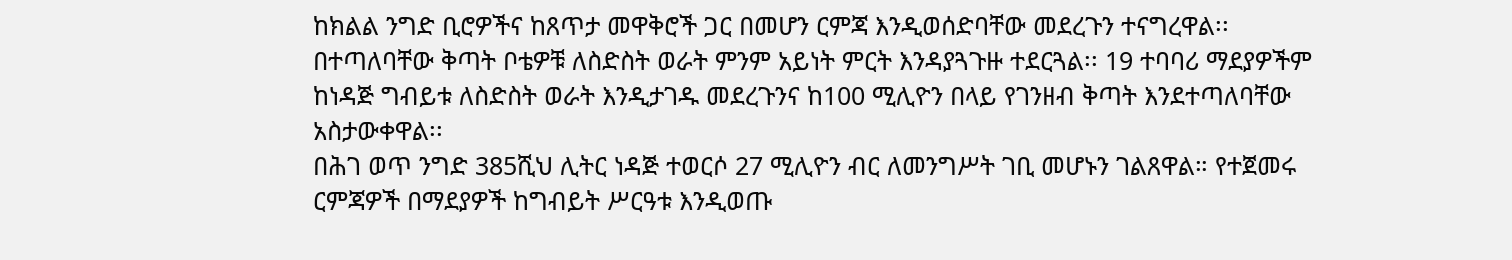ከክልል ንግድ ቢሮዎችና ከጸጥታ መዋቅሮች ጋር በመሆን ርምጃ እንዲወሰድባቸው መደረጉን ተናግረዋል፡፡
በተጣለባቸው ቅጣት ቦቴዎቹ ለስድስት ወራት ምንም አይነት ምርት እንዳያጓጉዙ ተደርጓል፡፡ 19 ተባባሪ ማደያዎችም ከነዳጅ ግብይቱ ለስድስት ወራት እንዲታገዱ መደረጉንና ከ100 ሚሊዮን በላይ የገንዘብ ቅጣት እንደተጣለባቸው አስታውቀዋል፡፡
በሕገ ወጥ ንግድ 385ሺህ ሊትር ነዳጅ ተወርሶ 27 ሚሊዮን ብር ለመንግሥት ገቢ መሆኑን ገልጸዋል። የተጀመሩ ርምጃዎች በማደያዎች ከግብይት ሥርዓቱ እንዲወጡ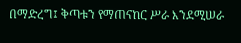በማድረግ፤ ቅጣቱን የማጠናከር ሥራ እንደሚሠራ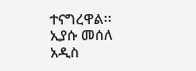ተናግረዋል፡፡
ኢያሱ መሰለ
አዲስ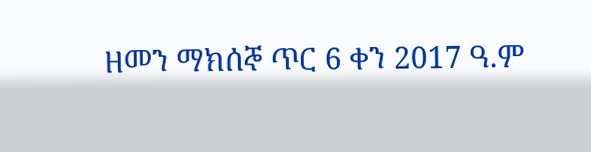ዘመን ማክሰኞ ጥር 6 ቀን 2017 ዓ.ም